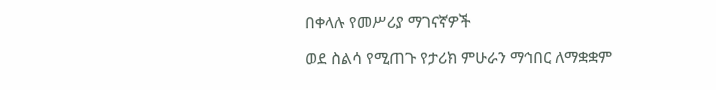በቀላሉ የመሥሪያ ማገናኛዎች

ወደ ስልሳ የሚጠጉ የታሪክ ምሁራን ማኅበር ለማቋቋም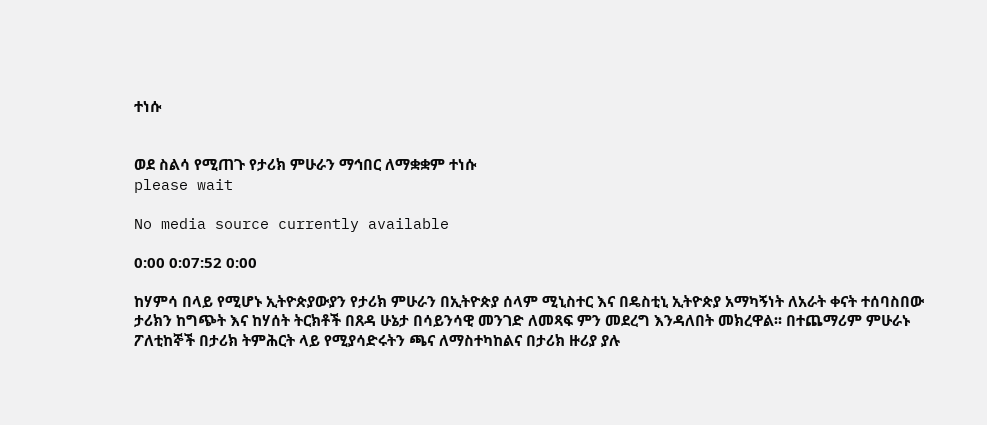ተነሱ


ወደ ስልሳ የሚጠጉ የታሪክ ምሁራን ማኅበር ለማቋቋም ተነሱ
please wait

No media source currently available

0:00 0:07:52 0:00

ከሃምሳ በላይ የሚሆኑ ኢትዮጵያውያን የታሪክ ምሁራን በኢትዮጵያ ሰላም ሚኒስተር እና በዴስቲኒ ኢትዮጵያ አማካኝነት ለአራት ቀናት ተሰባስበው ታሪክን ከግጭት እና ከሃሰት ትርክቶች በጸዳ ሁኔታ በሳይንሳዊ መንገድ ለመጻፍ ምን መደረግ እንዳለበት መክረዋል፡፡ በተጨማሪም ምሁራኑ ፖለቲከኞች በታሪክ ትምሕርት ላይ የሚያሳድሩትን ጫና ለማስተካከልና በታሪክ ዙሪያ ያሉ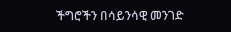ችግሮችን በሳይንሳዊ መንገድ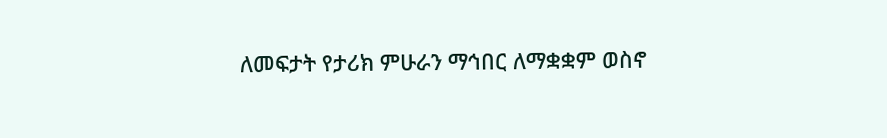ለመፍታት የታሪክ ምሁራን ማኅበር ለማቋቋም ወስኖ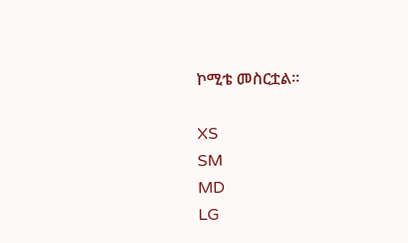ኮሚቴ መስርቷል፡፡

XS
SM
MD
LG